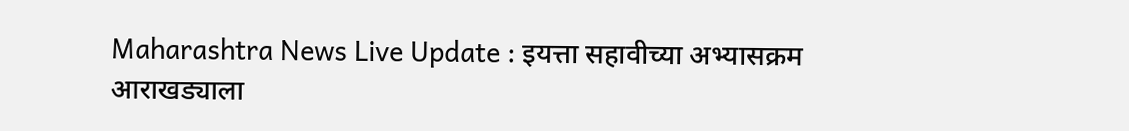Maharashtra News Live Update : इयत्ता सहावीच्या अभ्यासक्रम आराखड्याला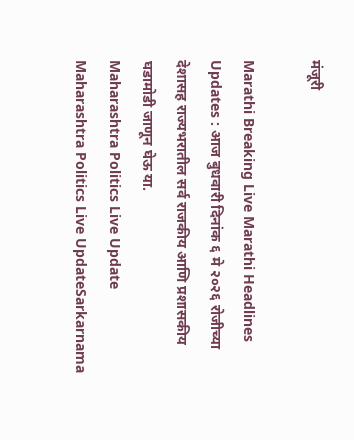मंजूरी

Marathi Breaking Live Marathi Headlines Updates : आज बुधवारी दिनांक ६ मे २०२६ रोजीच्या देशासह राज्यभरातील सर्व राजकीय आणि प्रशासकीय घडामोडी जाणून घेऊ या.
Maharashtra Politics Live Update
Maharashtra Politics Live UpdateSarkarnama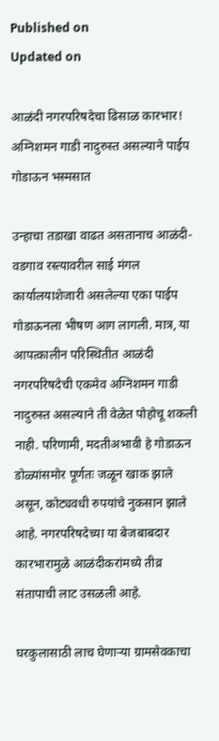Published on
Updated on

आळंदी नगरपरिषदेचा ढिसाळ कारभार! अग्निशमन गाडी नादुरुस्त असल्याने पाईप गोडाऊन भस्मसात

उन्हाचा तडाखा वाढत असतानाच आळंदी-वडगाव रस्त्यावरील साई मंगल कार्यालयाशेजारी असलेल्या एका पाईप गोडाऊनला भीषण आग लागली. मात्र, या आपत्कालीन परिस्थितीत आळंदी नगरपरिषदेची एकमेव अग्निशमन गाडी नादुरुस्त असल्याने ती वेळेत पोहोचू शकली नाही. परिणामी, मदतीअभावी हे गोडाऊन डोळ्यांसमोर पूर्णतः जळून खाक झाले असून, कोट्यवधी रुपयांचे नुकसान झाले आहे. नगरपरिषदेच्या या बेजबाबदार कारभारामुळे आळंदीकरांमध्ये तीव्र संतापाची लाट उसळली आहे.

घरकुलासाठी लाच घेणाऱ्या ग्रामसेवकाचा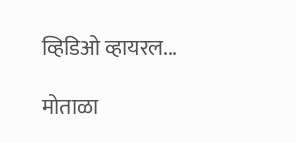व्हिडिओ व्हायरल...

मोताळा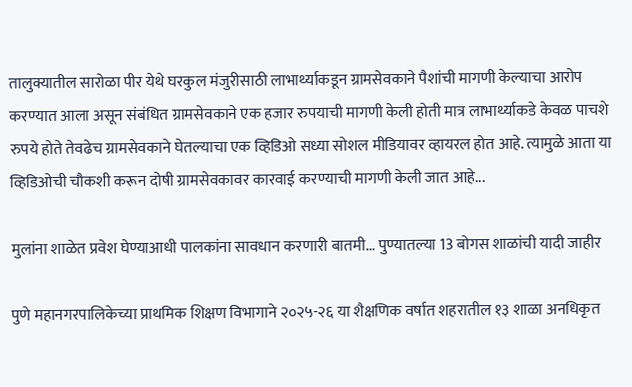तालुक्यातील सारोळा पीर येथे घरकुल मंजुरीसाठी लाभार्थ्याकडून ग्रामसेवकाने पैशांची मागणी केल्याचा आरोप करण्यात आला असून संबंधित ग्रामसेवकाने एक हजार रुपयाची मागणी केली होती मात्र लाभार्थ्याकडे केवळ पाचशे रुपये होते तेवढेच ग्रामसेवकाने घेतल्याचा एक व्हिडिओ सध्या सोशल मीडियावर व्हायरल होत आहे. त्यामुळे आता या व्हिडिओची चौकशी करून दोषी ग्रामसेवकावर कारवाई करण्याची मागणी केली जात आहे...

मुलांना शाळेत प्रवेश घेण्याआधी पालकांना सावधान करणारी बातमी... पुण्यातल्या 13 बोगस शाळांची यादी जाहीर

पुणे महानगरपालिकेच्या प्राथमिक शिक्षण विभागाने २०२५-२६ या शैक्षणिक वर्षात शहरातील १३ शाळा अनधिकृत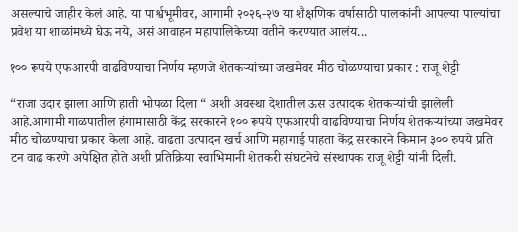असल्याचे जाहीर केलं आहे. या पार्श्वभूमीवर, आगामी २०२६-२७ या शैक्षणिक वर्षासाठी पालकांनी आपल्या पाल्यांचा प्रवेश या शाळांमध्ये घेऊ नये, असं आवाहन महापालिकेच्या वतीने करण्यात आलंय...

१०० रूपये एफआरपी वाढविण्याचा निर्णय म्हणजे शेतकऱ्यांच्या जखमेवर मीठ चोळण्याचा प्रकार : राजू शेट्टी

“राजा उदार झाला आणि हाती भोपळा दिला “ अशी अवस्था देशातील ऊस उत्पादक शेतकऱ्यांची झालेली आहे.आगामी गाळपातील हंगामासाठी केंद्र सरकारने १०० रूपये एफआरपी वाढविण्याचा निर्णय शेतकऱ्यांच्या जखमेवर मीठ चोळण्याचा प्रकार केला आहे. वाढता उत्पादन खर्च आणि महागाई पाहता केंद्र सरकारने किमान ३०० रुपये प्रति टन वाढ करणे अपेक्षित होते अशी प्रतिक्रिया स्वाभिमानी शेतकरी संघटनेचे संस्थापक राजू शेट्टी यांनी दिली.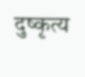दुष्कृत्य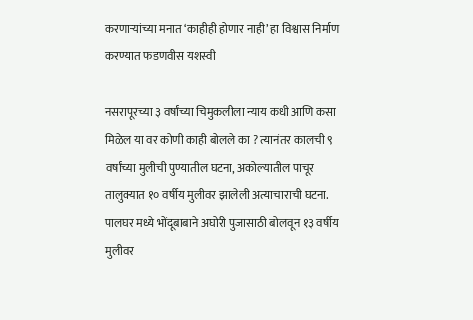करणाऱ्यांच्या मनात ‘काहीही होणार नाही’ हा विश्वास निर्माण करण्यात फडणवीस यशस्वी

नसरापूरच्या ३ वर्षांच्या चिमुकलीला न्याय कधी आणि कसा मिळेल या वर कोणी काही बोलले का ? त्यानंतर कालची ९ वर्षांच्या मुलीची पुण्यातील घटना, अकोल्यातील पाचूर तालुक्यात १० वर्षीय मुलीवर झालेली अत्याचाराची घटना. पालघर मध्ये भोंदूबाबाने अघोरी पुजासाठी बोलवून १३ वर्षीय मुलीवर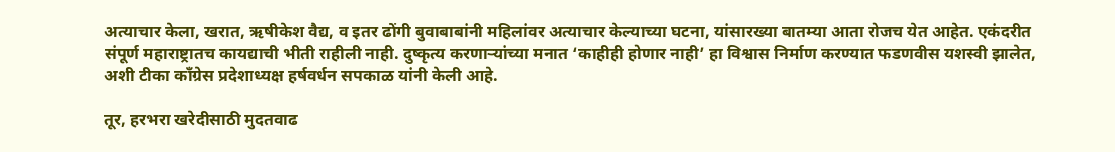अत्याचार केला, खरात, ऋषीकेश वैद्य, व इतर ढोंगी बुवाबाबांनी महिलांवर अत्याचार केल्याच्या घटना, यांसारख्या बातम्या आता रोजच येत आहेत. एकंदरीत संपूर्ण महाराष्ट्रातच कायद्याची भीती राहीली नाही. दुष्कृत्य करणाऱ्यांच्या मनात ‘काहीही होणार नाही’ हा विश्वास निर्माण करण्यात फडणवीस यशस्वी झालेत, अशी टीका काँग्रेस प्रदेशाध्यक्ष हर्षवर्धन सपकाळ यांनी केली आहे.

तूर, हरभरा खरेदीसाठी मुदतवाढ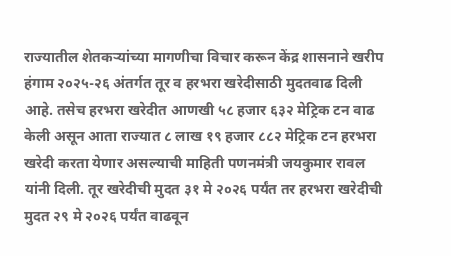राज्यातील शेतकऱ्यांच्या मागणीचा विचार करून केंद्र शासनाने खरीप हंगाम २०२५-२६ अंतर्गत तूर व हरभरा खरेदीसाठी मुदतवाढ दिली आहे. तसेच हरभरा खरेदीत आणखी ५८ हजार ६३२ मेट्रिक टन वाढ केली असून आता राज्यात ८ लाख १९ हजार ८८२ मेट्रिक टन हरभरा खरेदी करता येणार असल्याची माहिती पणनमंत्री जयकुमार रावल यांनी दिली. तूर खरेदीची मुदत ३१ मे २०२६ पर्यंत तर हरभरा खरेदीची मुदत २९ मे २०२६ पर्यंत वाढवून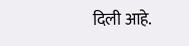दिली आहे.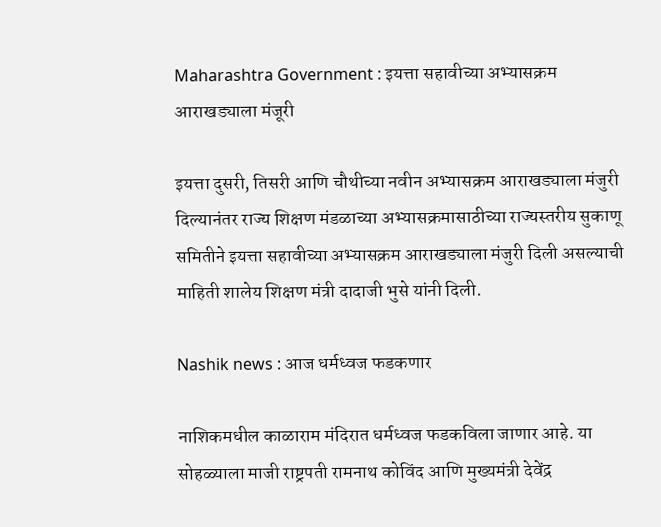Maharashtra Government : इयत्ता सहावीच्या अभ्यासक्रम आराखड्याला मंजूरी

इयत्ता दुसरी, तिसरी आणि चौथीच्या नवीन अभ्यासक्रम आराखड्याला मंजुरी दिल्यानंतर राज्य शिक्षण मंडळाच्या अभ्यासक्रमासाठीच्या राज्यस्तरीय सुकाणू समितीने इयत्ता सहावीच्या अभ्यासक्रम आराखड्याला मंजुरी दिली असल्याची माहिती शालेय शिक्षण मंत्री दादाजी भुसे यांनी दिली.

Nashik news : आज धर्मध्वज फडकणार

नाशिकमधील काळाराम मंदिरात धर्मध्वज फडकविला जाणार आहे. या सोहळ्याला माजी राष्ट्रपती रामनाथ कोविंद आणि मुख्यमंत्री देवेंद्र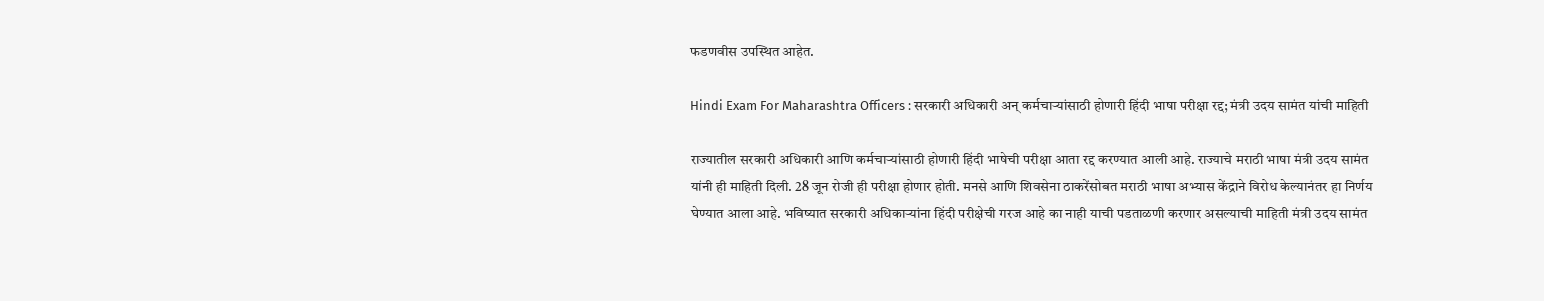फडणवीस उपस्थित आहेत.

Hindi Exam For Maharashtra Officers : सरकारी अधिकारी अन् कर्मचाऱ्यांसाठी होणारी हिंदी भाषा परीक्षा रद्द; मंत्री उदय सामंत यांची माहिती

राज्यातील सरकारी अधिकारी आणि कर्मचाऱ्यांसाठी होणारी हिंदी भाषेची परीक्षा आता रद्द करण्यात आली आहे. राज्याचे मराठी भाषा मंत्री उदय सामंत यांनी ही माहिती दिली. 28 जून रोजी ही परीक्षा होणार होती. मनसे आणि शिवसेना ठाकरेंसोबत मराठी भाषा अभ्यास केंद्राने विरोध केल्यानंतर हा निर्णय घेण्यात आला आहे. भविष्यात सरकारी अधिकाऱ्यांना हिंदी परीक्षेची गरज आहे का नाही याची पडताळणी करणार असल्याची माहिती मंत्री उदय सामंत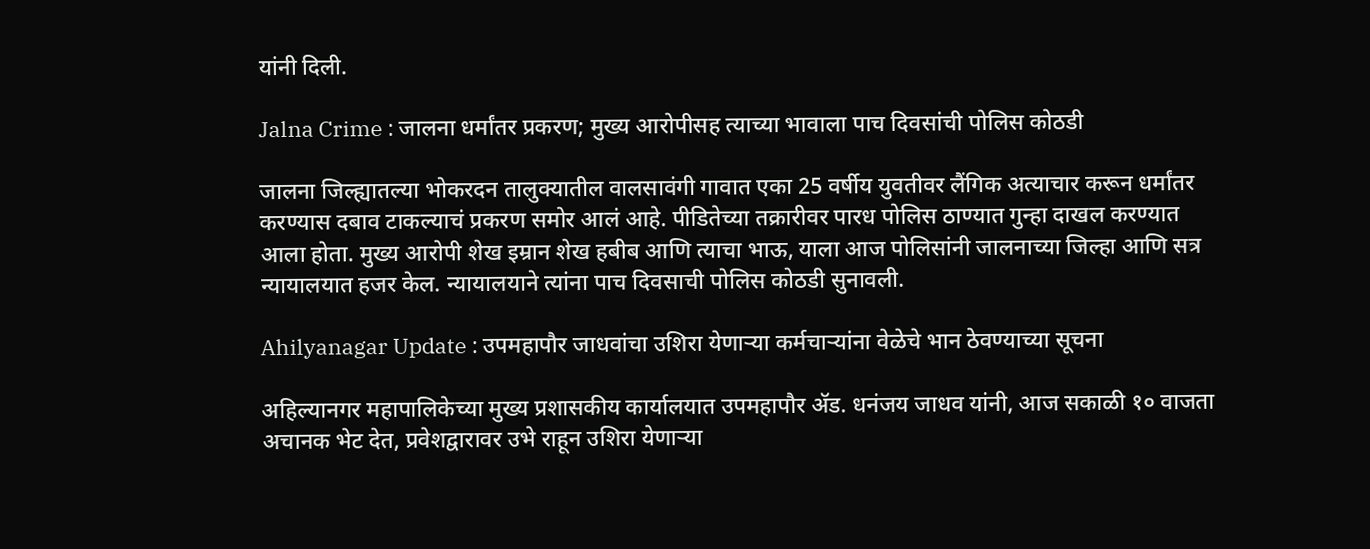यांनी दिली.

Jalna Crime : जालना धर्मांतर प्रकरण; मुख्य आरोपीसह त्याच्या भावाला पाच दिवसांची पोलिस कोठडी

जालना जिल्ह्यातल्या भोकरदन तालुक्यातील वालसावंगी गावात एका 25 वर्षीय युवतीवर लैंगिक अत्याचार करून धर्मांतर करण्यास दबाव टाकल्याचं प्रकरण समोर आलं आहे. पीडितेच्या तक्रारीवर पारध पोलिस ठाण्यात गुन्हा दाखल करण्यात आला होता. मुख्य आरोपी शेख इम्रान शेख हबीब आणि त्याचा भाऊ, याला आज पोलिसांनी जालनाच्या जिल्हा आणि सत्र न्यायालयात हजर केल. न्यायालयाने त्यांना पाच दिवसाची पोलिस कोठडी सुनावली.

Ahilyanagar Update : उपमहापौर जाधवांचा उशिरा येणाऱ्या कर्मचाऱ्यांना वेळेचे भान ठेवण्याच्या सूचना

अहिल्यानगर महापालिकेच्या मुख्य प्रशासकीय कार्यालयात उपमहापौर अ‍ॅड. धनंजय जाधव यांनी, आज सकाळी १० वाजता अचानक भेट देत, प्रवेशद्वारावर उभे राहून उशिरा येणाऱ्या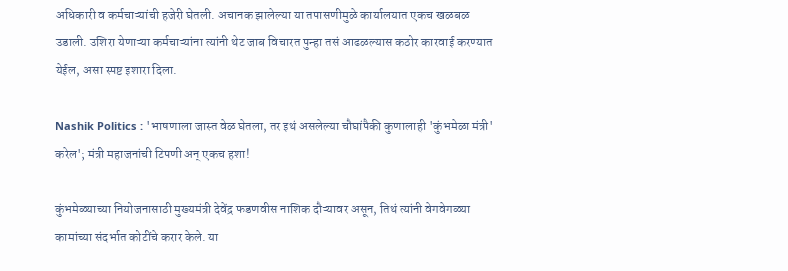अधिकारी व कर्मचाऱ्यांची हजेरी घेतली. अचानक झालेल्या या तपासणीमुळे कार्यालयात एकच खळबळ उडाली. उशिरा येणाऱ्या कर्मचाऱ्यांना त्यांनी थेट जाब विचारत पुन्हा तसं आढळल्यास कठोर कारवाई करण्यात येईल, असा स्पष्ट इशारा दिला.

Nashik Politics : 'भाषणाला जास्त वेळ घेतला, तर इथं असलेल्या चौघांपैकी कुणालाही 'कुंभमेळा मंत्री' करेल'; मंत्री महाजनांची टिपणी अन् एकच हशा!

कुंभमेळ्याच्या नियोजनासाठी मुख्यमंत्री देवेंद्र फडणवीस नाशिक दौऱ्यावर असून, तिथं त्यांनी वेगवेगळ्या कामांच्या संदर्भात कोटींचे करार केले. या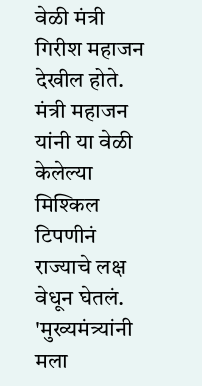वेळी मंत्री गिरीश महाजन देखील होते. मंत्री महाजन यांनी या वेळी केलेल्या मिश्किल टिपणीनं राज्याचे लक्ष वेधून घेतलं. 'मुख्यमंत्र्यांनी मला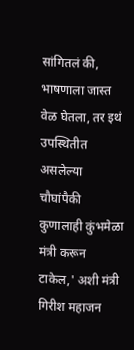सांगितलं की, भाषणाला जास्त वेळ घेतला, तर इथं उपस्थितीत असलेल्या चौघांपैकी कुणालाही कुंभमेळा मंत्री करून टाकेल,' अशी मंत्री गिरीश महाजन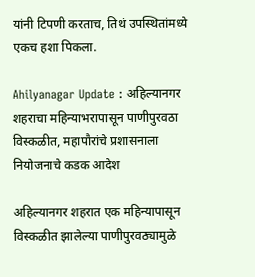यांनी टिपणी करताच, तिथं उपस्थितांमध्ये एकच हशा पिकला.

Ahilyanagar Update : अहिल्यानगर शहराचा महिन्याभरापासून पाणीपुरवठा विस्कळीत, महापौरांचे प्रशासनाला नियोजनाचे कडक आदेश

अहिल्यानगर शहरात एक महिन्यापासून विस्कळीत झालेल्या पाणीपुरवठ्यामुळे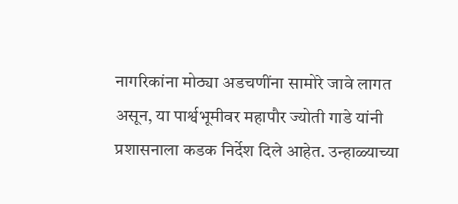नागरिकांना मोठ्या अडचणींना सामोरे जावे लागत असून, या पार्श्वभूमीवर महापौर ज्योती गाडे यांनी प्रशासनाला कडक निर्देश दिले आहेत. उन्हाळ्याच्या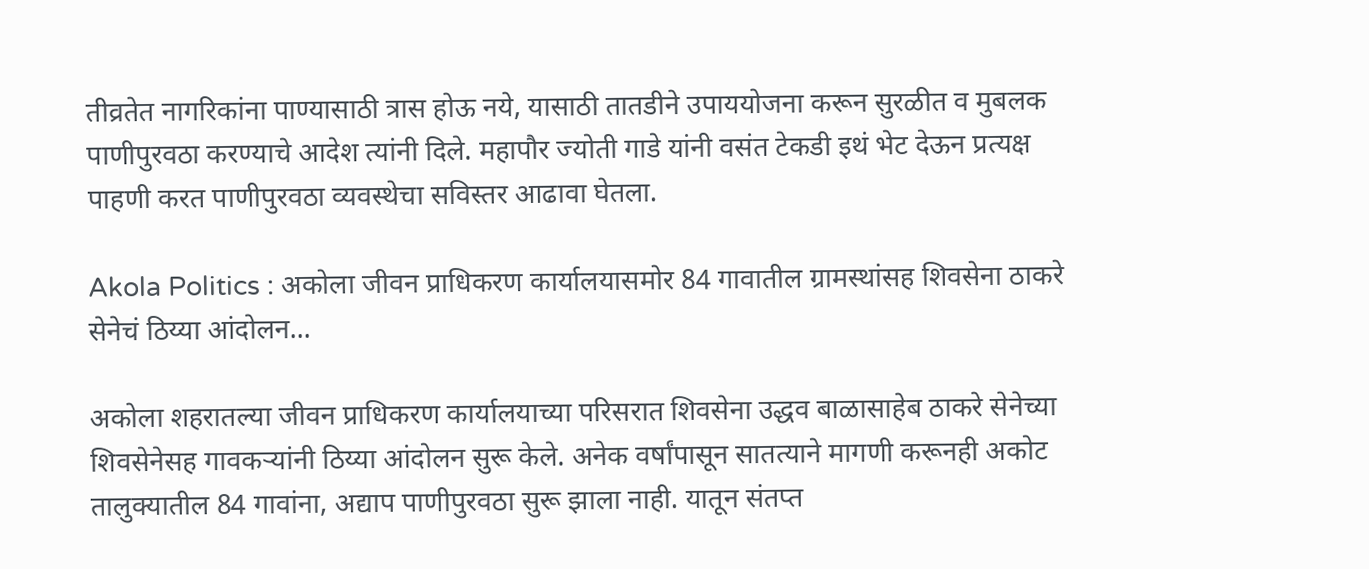तीव्रतेत नागरिकांना पाण्यासाठी त्रास होऊ नये, यासाठी तातडीने उपाययोजना करून सुरळीत व मुबलक पाणीपुरवठा करण्याचे आदेश त्यांनी दिले. महापौर ज्योती गाडे यांनी वसंत टेकडी इथं भेट देऊन प्रत्यक्ष पाहणी करत पाणीपुरवठा व्यवस्थेचा सविस्तर आढावा घेतला.

Akola Politics : अकोला जीवन प्राधिकरण कार्यालयासमोर 84 गावातील ग्रामस्थांसह शिवसेना ठाकरे सेनेचं ठिय्या आंदोलन...

अकोला शहरातल्या जीवन प्राधिकरण कार्यालयाच्या परिसरात शिवसेना उद्धव बाळासाहेब ठाकरे सेनेच्या शिवसेनेसह गावकऱ्यांनी ठिय्या आंदोलन सुरू केले. अनेक वर्षांपासून सातत्याने मागणी करूनही अकोट तालुक्यातील 84 गावांना, अद्याप पाणीपुरवठा सुरू झाला नाही. यातून संतप्त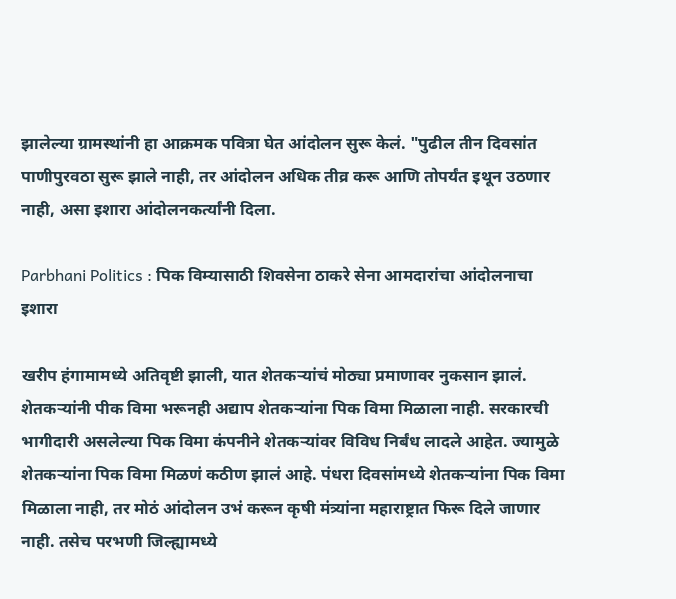झालेल्या ग्रामस्थांनी हा आक्रमक पवित्रा घेत आंदोलन सुरू केलं. "पुढील तीन दिवसांत पाणीपुरवठा सुरू झाले नाही, तर आंदोलन अधिक तीव्र करू आणि तोपर्यंत इथून उठणार नाही, असा इशारा आंदोलनकर्त्यांनी दिला.

Parbhani Politics : पिक विम्यासाठी शिवसेना ठाकरे सेना आमदारांचा आंदोलनाचा इशारा

खरीप हंगामामध्ये अतिवृष्टी झाली, यात शेतकऱ्यांचं मोठ्या प्रमाणावर नुकसान झालं. शेतकऱ्यांनी पीक विमा भरूनही अद्याप शेतकऱ्यांना पिक विमा मिळाला नाही. सरकारची भागीदारी असलेल्या पिक विमा कंपनीने शेतकऱ्यांवर विविध निर्बंध लादले आहेत. ज्यामुळे शेतकऱ्यांना पिक विमा मिळणं कठीण झालं आहे. पंधरा दिवसांमध्ये शेतकऱ्यांना पिक विमा मिळाला नाही, तर मोठं आंदोलन उभं करून कृषी मंत्र्यांना महाराष्ट्रात फिरू दिले जाणार नाही. तसेच परभणी जिल्ह्यामध्ये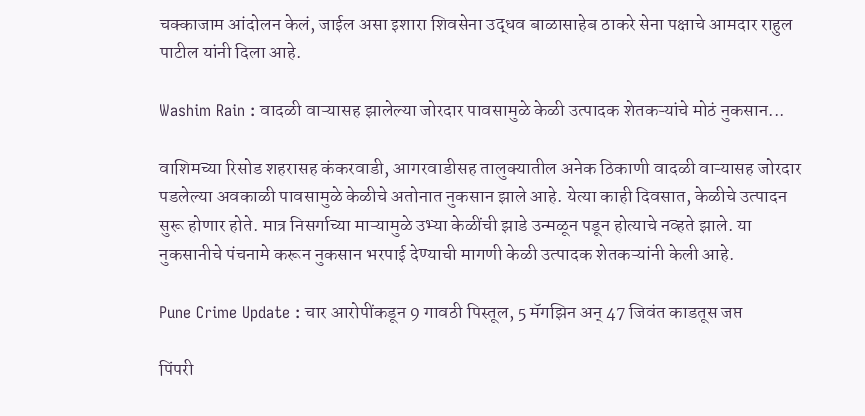चक्काजाम आंदोलन केलं, जाईल असा इशारा शिवसेना उद्धव बाळासाहेब ठाकरे सेना पक्षाचे आमदार राहुल पाटील यांनी दिला आहे.

Washim Rain : वादळी वाऱ्यासह झालेल्या जोरदार पावसामुळे केळी उत्पादक शेतकऱ्यांचे मोठं नुकसान...

वाशिमच्या रिसोड शहरासह कंकरवाडी, आगरवाडीसह तालुक्यातील अनेक ठिकाणी वादळी वाऱ्यासह जोरदार पडलेल्या अवकाळी पावसामुळे केळीचे अतोनात नुकसान झाले आहे. येत्या काही दिवसात, केळीचे उत्पादन सुरू होणार होते. मात्र निसर्गाच्या माऱ्यामुळे उभ्या केळींची झाडे उन्मळून पडून होत्याचे नव्हते झाले. या नुकसानीचे पंचनामे करून नुकसान भरपाई देण्याची मागणी केळी उत्पादक शेतकऱ्यांनी केली आहे.

Pune Crime Update : चार आरोपींकडून 9 गावठी पिस्तूल, 5 मॅगझिन अन् 47 जिवंत काडतूस जप्त

पिंपरी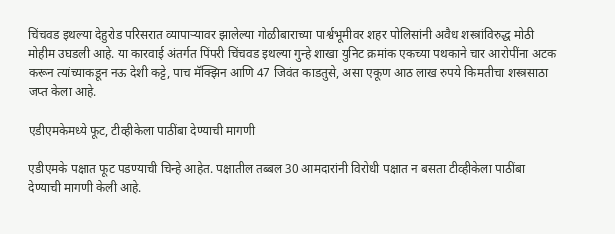चिंचवड इथल्या देहुरोड परिसरात व्यापाऱ्यावर झालेल्या गोळीबाराच्या पार्श्वभूमीवर शहर पोलिसांनी अवैध शस्त्रांविरुद्ध मोठी मोहीम उघडली आहे. या कारवाई अंतर्गत पिंपरी चिंचवड इथल्या गुन्हे शाखा युनिट क्रमांक एकच्या पथकाने चार आरोपींना अटक करून त्यांच्याकडून नऊ देशी कट्टे, पाच मॅक्झिन आणि 47 जिवंत काडतुसे, असा एकूण आठ लाख रुपये किमतीचा शस्त्रसाठा जप्त केला आहे.

एडीएमकेमध्ये फूट, टीव्हीकेला पाठींबा देण्याची मागणी

एडीएमके पक्षात फूट पडण्याची चिन्हे आहेत. पक्षातील तब्बल 30 आमदारांनी विरोधी पक्षात न बसता टीव्हीकेला पाठींबा देण्याची मागणी केली आहे.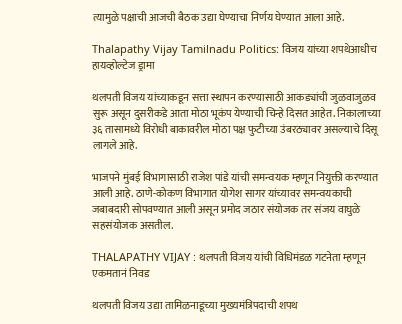त्यामुळे पक्षाची आजची बैठक उद्या घेण्याचा निर्णय घेण्यात आला आहे.

Thalapathy Vijay Tamilnadu Politics: विजय यांच्या शपथेआधीच हायव्होल्टेज ड्रामा

थलपती विजय यांच्याकडून सत्ता स्थापन करण्यासाठी आकड्यांची जुळवाजुळव सुरू असून दुसरीकडे आता मोठा भूकंप येण्याची चिन्हे दिसत आहेत. निकालाच्या ३६ तासामध्ये विरोधी बाकावरील मोठा पक्ष फुटीच्या उंबरठ्यावर असल्याचे दिसू लागले आहे.

भाजपने मुंबई विभागासाठी राजेश पांडे यांची समन्वयक म्हणून नियुक्ती करण्यात आली आहे. ठाणे-कोकण विभागात योगेश सागर यांच्यावर समन्वयकाची जबाबदारी सोपवण्यात आली असून प्रमोद जठार संयोजक तर संजय वाघुळे सहसंयोजक असतील.

THALAPATHY VIJAY : थलपती विजय यांची विधिमंडळ गटनेता म्हणून एकमतानं निवड

थलपती विजय उद्या तामिळनाडूच्या मुख्यमंत्रिपदाची शपथ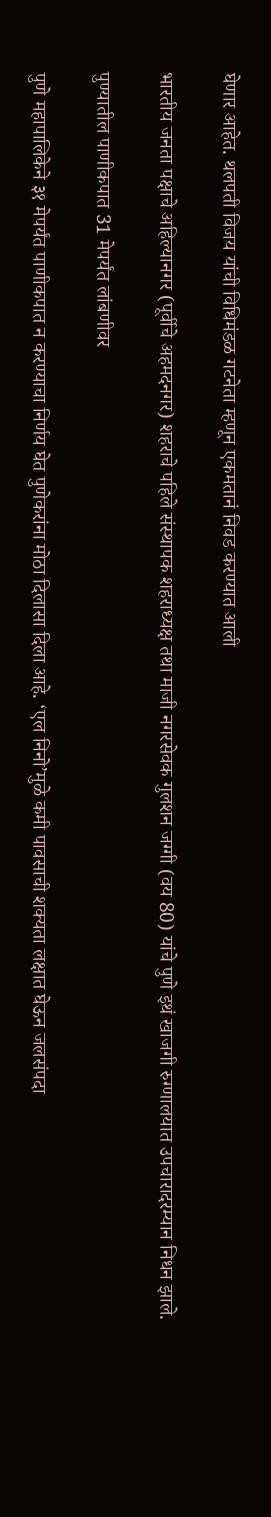घेणार आहेत. थलपती विजय यांची विधिमंडळ गटनेता म्हणून एकमतानं निवड करण्यात आली

भारतीय जनता पक्षाचे अहिल्यानगर (पूर्वीचे अहमदनगर) शहराचे पहिले संस्थापक शहराध्यक्ष तथा माजी नगरसेवक गुलशन जग्गी (वय 80) यांचे पुणे इथं खाजगी रुग्णालयात उपचारादरम्यान निधन झाले.

पुण्यातील पाणीकपात 31 मेपर्यंत लांबणीवर

पुणे महापालिकेने ३१ मेपर्यंत पाणीकपात न करण्याचा निर्णय घेत पुणेकरांना मोठा दिलासा दिला आहे. ‘एल निनो’मुळे कमी पावसाची शक्यता लक्षात घेऊन जलसंपदा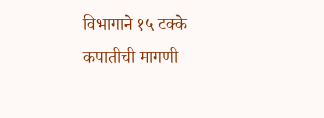विभागाने १५ टक्के कपातीची मागणी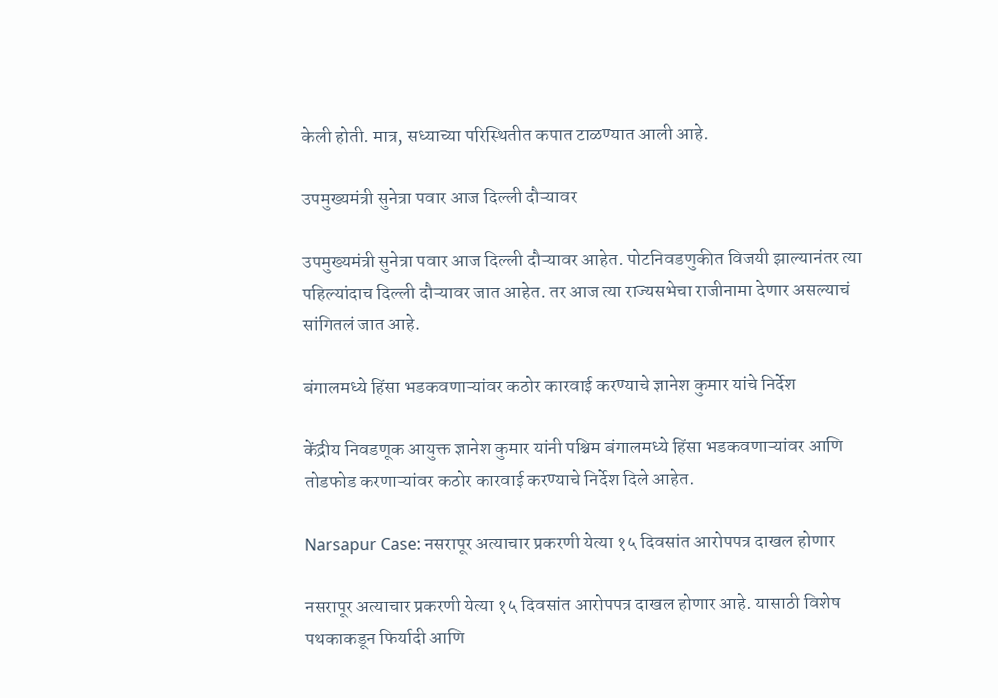केली होती. मात्र, सध्याच्या परिस्थितीत कपात टाळण्यात आली आहे.

उपमुख्यमंत्री सुनेत्रा पवार आज दिल्ली दौऱ्यावर

उपमुख्यमंत्री सुनेत्रा पवार आज दिल्ली दौऱ्यावर आहेत. पोटनिवडणुकीत विजयी झाल्यानंतर त्या पहिल्यांदाच दिल्ली दौऱ्यावर जात आहेत. तर आज त्या राज्यसभेचा राजीनामा देणार असल्याचं सांगितलं जात आहे.

बंगालमध्ये हिंसा भडकवणाऱ्यांवर कठोर कारवाई करण्याचे ज्ञानेश कुमार यांचे निर्देश

केंद्रीय निवडणूक आयुक्त ज्ञानेश कुमार यांनी पश्चिम बंगालमध्ये हिंसा भडकवणाऱ्यांवर आणि तोडफोड करणाऱ्यांवर कठोर कारवाई करण्याचे निर्देश दिले आहेत.

Narsapur Case: नसरापूर अत्याचार प्रकरणी येत्या १५ दिवसांत आरोपपत्र दाखल होणार

नसरापूर अत्याचार प्रकरणी येत्या १५ दिवसांत आरोपपत्र दाखल होणार आहे. यासाठी विशेष पथकाकडून फिर्यादी आणि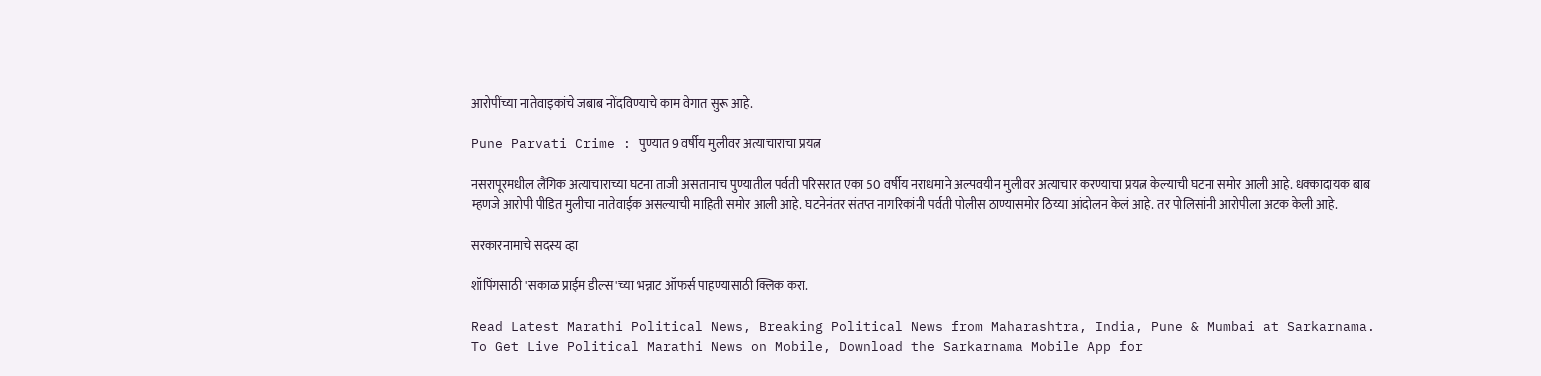आरोपींच्या नातेवाइकांचे जबाब नोंदविण्याचे काम वेगात सुरू आहे.

Pune Parvati Crime : पुण्यात 9 वर्षीय मुलीवर अत्याचाराचा प्रयत्न

नसरापूरमधील लैंगिक अत्याचाराच्या घटना ताजी असतानाच पुण्यातील पर्वती परिसरात एका 50 वर्षीय नराधमाने अल्पवयीन मुलीवर अत्याचार करण्याचा प्रयत्न केल्याची घटना समोर आली आहे. धक्कादायक बाब म्हणजे आरोपी पीडित मुलीचा नातेवाईक असल्याची माहिती समोर आली आहे. घटनेनंतर संतप्त नागरिकांनी पर्वती पोलीस ठाण्यासमोर ठिय्या आंदोलन केलं आहे. तर पोलिसांनी आरोपीला अटक केली आहे.

सरकारनामाचे सदस्य व्हा

शॉपिंगसाठी 'सकाळ प्राईम डील्स'च्या भन्नाट ऑफर्स पाहण्यासाठी क्लिक करा.

Read Latest Marathi Political News, Breaking Political News from Maharashtra, India, Pune & Mumbai at Sarkarnama. To Get Live Political Marathi News on Mobile, Download the Sarkarnama Mobile App for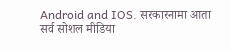Android and IOS. सरकारनामा आता सर्व सोशल मीडिया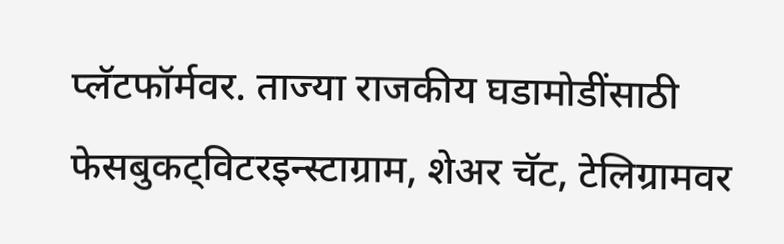प्लॅटफॉर्मवर. ताज्या राजकीय घडामोडींसाठी फेसबुकट्विटरइन्स्टाग्राम, शेअर चॅट, टेलिग्रामवर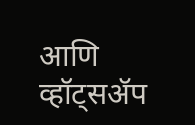आणि व्हॉट्सॲप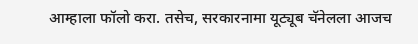आम्हाला फॉलो करा. तसेच, सरकारनामा यूट्यूब चॅनेलला आजच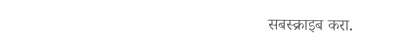सबस्क्राइब करा.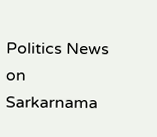Politics News on Sarkarnama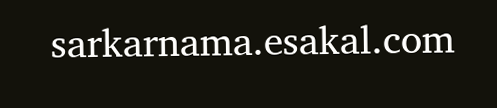sarkarnama.esakal.com